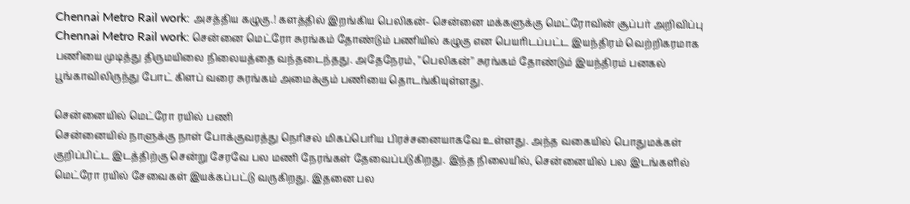Chennai Metro Rail work: அசத்திய கழுகு.! களத்தில் இறங்கிய பெலிகன்- சென்னை மக்களுக்கு மெட்ரோவின் சூப்பர் அறிவிப்பு
Chennai Metro Rail work: சென்னை மெட்ரோ சுரங்கம் தோண்டும் பணியில் கழுகு என பெயரிடப்பட்ட இயந்திரம் வெற்றிகரமாக பணியை முடித்து திருமயிலை நிலையத்தை வந்தடைந்தது. அதேநேரம், "பெலிகன்" சுரங்கம் தோண்டும் இயந்திரம் பனகல் பூங்காவிலிருந்து போட் கிளப் வரை சுரங்கம் அமைக்கும் பணியை தொடங்கியுள்ளது.

சென்னையில் மெட்ரோ ரயில் பணி
சென்னையில் நாளுக்கு நாள் போக்குவரத்து நெரிசல் மிகப்பெரிய பிரச்சனையாகவே உள்ளது. அந்த வகையில் பொதுமக்கள் குறிப்பிட்ட இடத்திற்கு சென்று சேரவே பல மணி நேரங்கள் தேவைப்படுகிறது. இந்த நிலையில், சென்னையில் பல இடங்களில் மெட்ரோ ரயில் சேவைகள் இயக்கப்பட்டு வருகிறது. இதனை பல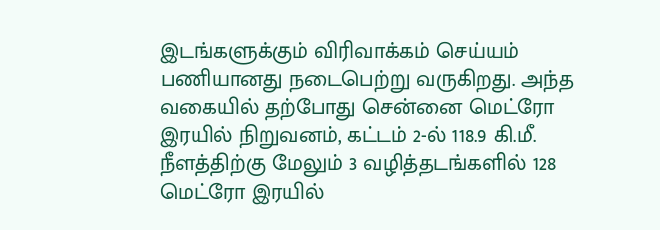இடங்களுக்கும் விரிவாக்கம் செய்யம் பணியானது நடைபெற்று வருகிறது. அந்த வகையில் தற்போது சென்னை மெட்ரோ இரயில் நிறுவனம், கட்டம் 2-ல் 118.9 கி.மீ. நீளத்திற்கு மேலும் 3 வழித்தடங்களில் 128 மெட்ரோ இரயில்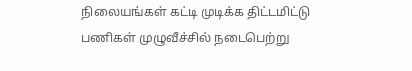நிலையங்கள் கட்டி முடிக்க திட்டமிட்டு பணிகள் முழுவீச்சில் நடைபெற்று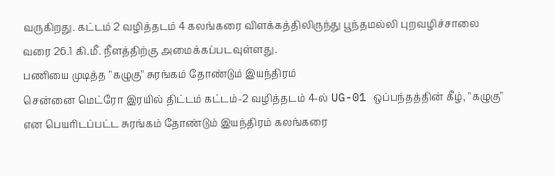வருகிறது. கட்டம் 2 வழித்தடம் 4 கலங்கரை விளக்கத்திலிருந்து பூந்தமல்லி புறவழிச்சாலை வரை 26.1 கி.மீ. நீளத்திற்கு அமைக்கப்படவுள்ளது.
பணியை முடித்த "கழுகு" சுரங்கம் தோண்டும் இயந்திரம்
சென்னை மெட்ரோ இரயில் திட்டம் கட்டம்-2 வழித்தடம் 4-ல் UG-01 ஒப்பந்தத்தின் கீழ், "கழுகு" என பெயரிடப்பட்ட சுரங்கம் தோண்டும் இயந்திரம் கலங்கரை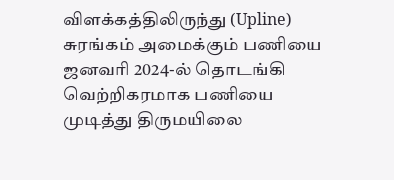விளக்கத்திலிருந்து (Upline) சுரங்கம் அமைக்கும் பணியை ஜனவரி 2024-ல் தொடங்கி வெற்றிகரமாக பணியை முடித்து திருமயிலை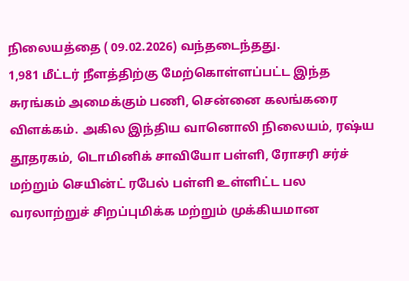நிலையத்தை ( 09.02.2026) வந்தடைந்தது.
1,981 மீட்டர் நீளத்திற்கு மேற்கொள்ளப்பட்ட இந்த சுரங்கம் அமைக்கும் பணி, சென்னை கலங்கரை விளக்கம். அகில இந்திய வானொலி நிலையம், ரஷ்ய தூதரகம், டொமினிக் சாவியோ பள்ளி, ரோசரி சர்ச் மற்றும் செயின்ட் ரபேல் பள்ளி உள்ளிட்ட பல வரலாற்றுச் சிறப்புமிக்க மற்றும் முக்கியமான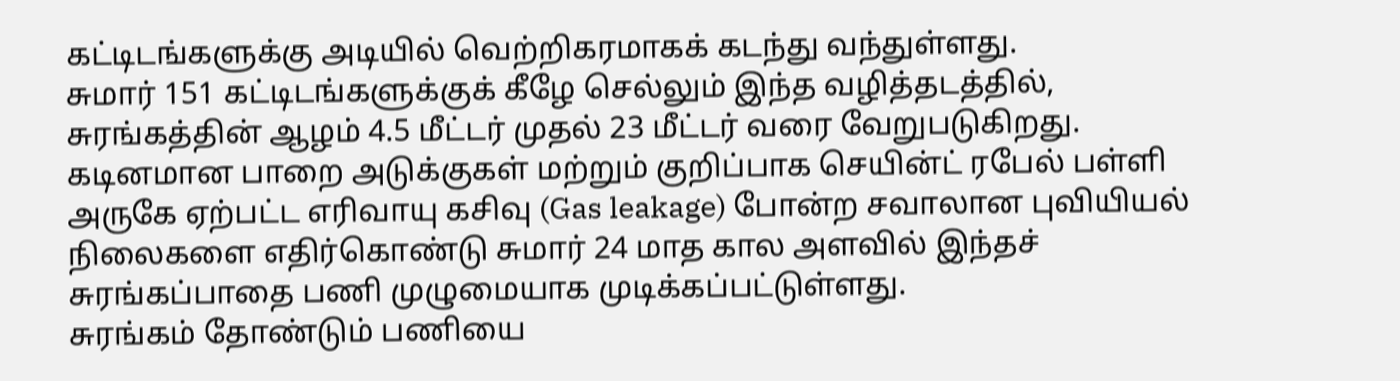கட்டிடங்களுக்கு அடியில் வெற்றிகரமாகக் கடந்து வந்துள்ளது.
சுமார் 151 கட்டிடங்களுக்குக் கீழே செல்லும் இந்த வழித்தடத்தில், சுரங்கத்தின் ஆழம் 4.5 மீட்டர் முதல் 23 மீட்டர் வரை வேறுபடுகிறது. கடினமான பாறை அடுக்குகள் மற்றும் குறிப்பாக செயின்ட் ரபேல் பள்ளி அருகே ஏற்பட்ட எரிவாயு கசிவு (Gas leakage) போன்ற சவாலான புவியியல் நிலைகளை எதிர்கொண்டு சுமார் 24 மாத கால அளவில் இந்தச் சுரங்கப்பாதை பணி முழுமையாக முடிக்கப்பட்டுள்ளது.
சுரங்கம் தோண்டும் பணியை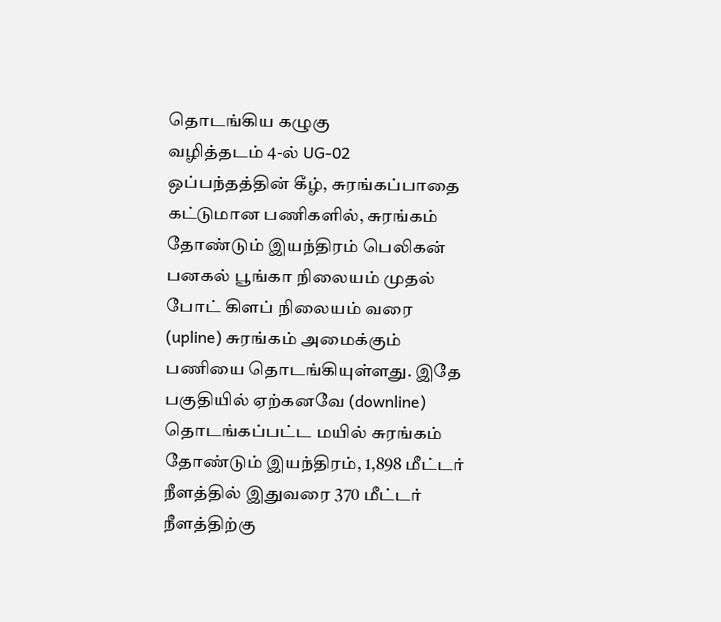தொடங்கிய கழுகு
வழித்தடம் 4-ல் UG-02 ஒப்பந்தத்தின் கீழ், சுரங்கப்பாதை கட்டுமான பணிகளில், சுரங்கம் தோண்டும் இயந்திரம் பெலிகன் பனகல் பூங்கா நிலையம் முதல் போட் கிளப் நிலையம் வரை (upline) சுரங்கம் அமைக்கும் பணியை தொடங்கியுள்ளது. இதே பகுதியில் ஏற்கனவே (downline) தொடங்கப்பட்ட மயில் சுரங்கம் தோண்டும் இயந்திரம், 1,898 மீட்டர் நீளத்தில் இதுவரை 370 மீட்டர் நீளத்திற்கு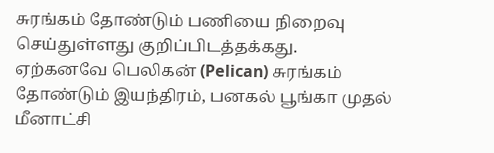சுரங்கம் தோண்டும் பணியை நிறைவு செய்துள்ளது குறிப்பிடத்தக்கது.
ஏற்கனவே பெலிகன் (Pelican) சுரங்கம் தோண்டும் இயந்திரம், பனகல் பூங்கா முதல் மீனாட்சி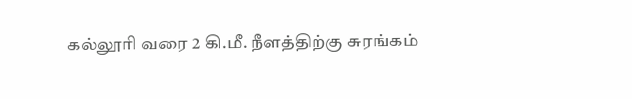கல்லூரி வரை 2 கி.மீ. நீளத்திற்கு சுரங்கம்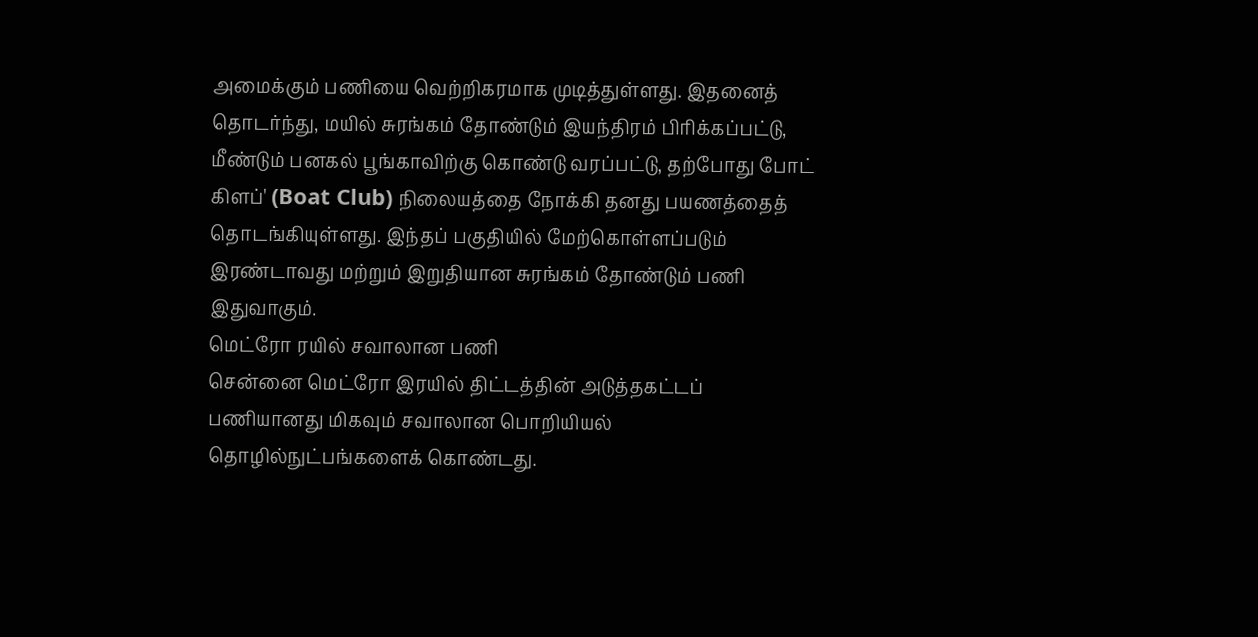அமைக்கும் பணியை வெற்றிகரமாக முடித்துள்ளது. இதனைத் தொடர்ந்து, மயில் சுரங்கம் தோண்டும் இயந்திரம் பிரிக்கப்பட்டு, மீண்டும் பனகல் பூங்காவிற்கு கொண்டு வரப்பட்டு, தற்போது போட் கிளப்' (Boat Club) நிலையத்தை நோக்கி தனது பயணத்தைத் தொடங்கியுள்ளது. இந்தப் பகுதியில் மேற்கொள்ளப்படும் இரண்டாவது மற்றும் இறுதியான சுரங்கம் தோண்டும் பணி இதுவாகும்.
மெட்ரோ ரயில் சவாலான பணி
சென்னை மெட்ரோ இரயில் திட்டத்தின் அடுத்தகட்டப் பணியானது மிகவும் சவாலான பொறியியல் தொழில்நுட்பங்களைக் கொண்டது.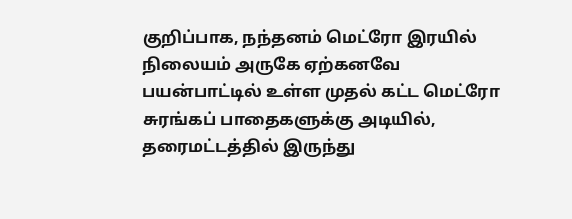குறிப்பாக, நந்தனம் மெட்ரோ இரயில் நிலையம் அருகே ஏற்கனவே பயன்பாட்டில் உள்ள முதல் கட்ட மெட்ரோ சுரங்கப் பாதைகளுக்கு அடியில், தரைமட்டத்தில் இருந்து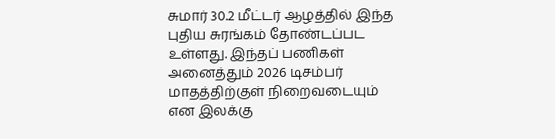சுமார் 30.2 மீட்டர் ஆழத்தில் இந்த புதிய சுரங்கம் தோண்டப்பட உள்ளது. இந்தப் பணிகள் அனைத்தும் 2026 டிசம்பர் மாதத்திற்குள் நிறைவடையும் என இலக்கு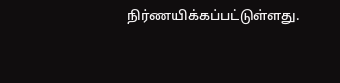நிர்ணயிக்கப்பட்டுள்ளது.